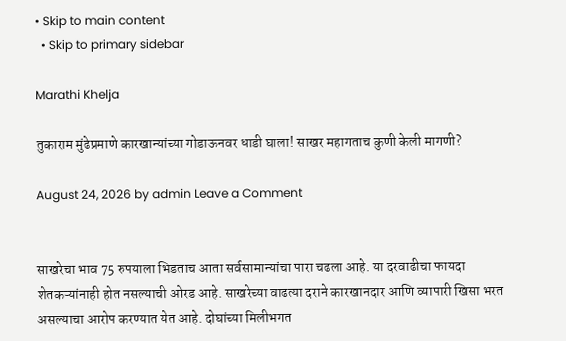• Skip to main content
  • Skip to primary sidebar

Marathi Khelja

तुकाराम मुंढेप्रमाणे कारखान्यांच्या गोडाऊनवर धाडी घाला! साखर महागताच कुणी केली मागणी?

August 24, 2026 by admin Leave a Comment


साखरेचा भाव 75 रुपयाला भिडताच आता सर्वसामान्यांचा पारा चढला आहे. या दरवाढीचा फायदा शेतकऱ्यांनाही होत नसल्याची ओरड आहे. साखरेच्या वाढत्या दराने कारखानदार आणि व्यापारी खिसा भरत असल्याचा आरोप करण्यात येत आहे. दोघांच्या मिलीभगत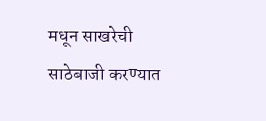मधून साखरेची साठेबाजी करण्यात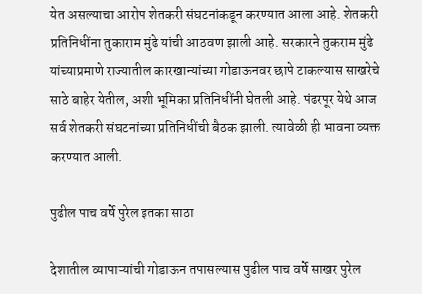येत असल्याचा आरोप शेतकरी संघटनांकडून करण्यात आला आहे. शेतकरी प्रतिनिधींना तुकाराम मुंढे यांची आठवण झाली आहे. सरकारने तुकराम मुंढे यांच्याप्रमाणे राज्यातील कारखान्यांच्या गोडाऊनवर छापे टाकल्यास साखरेचे साठे बाहेर येतील, अशी भूमिका प्रतिनिधींनी घेतली आहे. पंढरपूर येथे आज सर्व शेतकरी संघटनांच्या प्रतिनिधींची बैठक झाली. त्यावेळी ही भावना व्यक्त करण्यात आली.

पुढील पाच वर्षे पुरेल इतका साठा

देशातील व्यापाऱ्यांची गोडाऊन तपासल्यास पुढील पाच वर्षे साखर पुरेल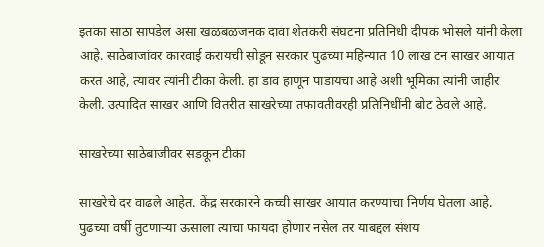इतका साठा सापडेल असा खळबळजनक दावा शेतकरी संघटना प्रतिनिधी दीपक भोसले यांनी केला आहे. साठेबाजांवर कारवाई करायची सोडून सरकार पुढच्या महिन्यात 10 लाख टन साखर आयात करत आहे, त्यावर त्यांनी टीका केली. हा डाव हाणून पाडायचा आहे अशी भूमिका त्यांनी जाहीर केली. उत्पादित साखर आणि वितरीत साखरेच्या तफावतीवरही प्रतिनिधींनी बोट ठेवले आहे.

साखरेच्या साठेबाजीवर सडकून टीका

साखरेचे दर वाढले आहेत. केंद्र सरकारने कच्ची साखर आयात करण्याचा निर्णय घेतला आहे. पुढच्या वर्षी तुटणाऱ्या ऊसाला त्याचा फायदा होणार नसेल तर याबद्दल संशय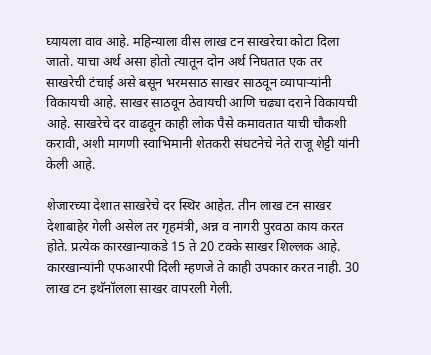घ्यायला वाव आहे. महिन्याला वीस लाख टन साखरेचा कोटा दिला जातो. याचा अर्थ असा होतो त्यातून दोन अर्थ निघतात एक तर साखरेची टंचाई असे बसून भरमसाठ साखर साठवून व्यापार्‍यांनी विकायची आहे. साखर साठवून ठेवायची आणि चढ्या दराने विकायची आहे. साखरेचे दर वाढवून काही लोक पैसे कमावतात याची चौकशी करावी, अशी मागणी स्वाभिमानी शेतकरी संघटनेचे नेते राजू शेट्टी यांनी केली आहे.

शेजारच्या देशात साखरेचे दर स्थिर आहेत. तीन लाख टन साखर देशाबाहेर गेली असेल तर गृहमंत्री, अन्न व नागरी पुरवठा काय करत होते. प्रत्येक कारखान्याकडे 15 ते 20 टक्के साखर शिल्लक आहे. कारखान्यांनी एफआरपी दिली म्हणजे ते काही उपकार करत नाही. 30 लाख टन इथॅनॉलला साखर वापरली गेली.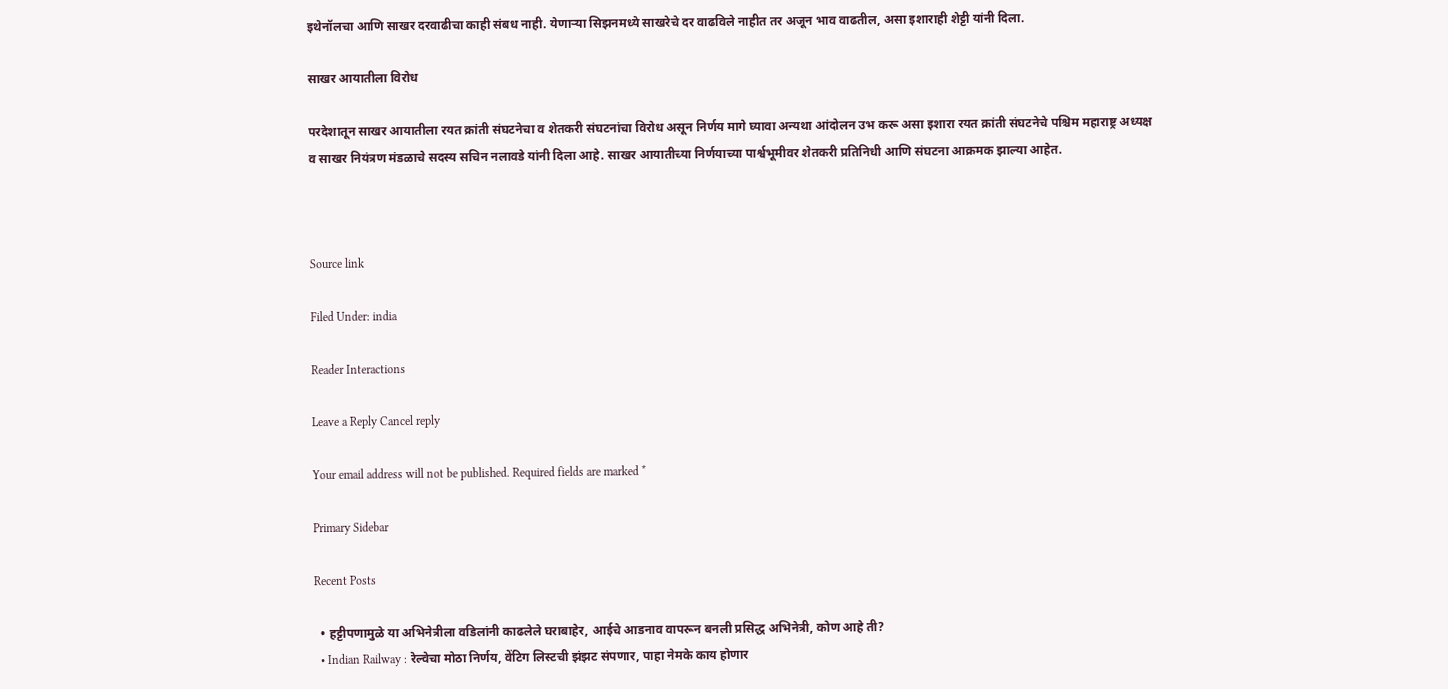इथेनॉलचा आणि साखर दरवाढीचा काही संबध नाही. येणाऱ्या सिझनमध्ये साखरेचे दर वाढविले नाहीत तर अजून भाव वाढतील, असा इशाराही शेट्टी यांनी दिला.

साखर आयातीला विरोध

परदेशातून साखर आयातीला रयत क्रांती संघटनेचा व शेतकरी संघटनांचा विरोध असून निर्णय मागे घ्यावा अन्यथा आंदोलन उभ करू असा इशारा रयत क्रांती संघटनेचे पश्चिम महाराष्ट्र अध्यक्ष व साखर नियंत्रण मंडळाचे सदस्य सचिन नलावडे यांनी दिला आहे. साखर आयातीच्या निर्णयाच्या पार्श्वभूमीवर शेतकरी प्रतिनिधी आणि संघटना आक्रमक झाल्या आहेत.



Source link

Filed Under: india

Reader Interactions

Leave a Reply Cancel reply

Your email address will not be published. Required fields are marked *

Primary Sidebar

Recent Posts

  • हट्टीपणामुळे या अभिनेत्रीला वडिलांनी काढलेले घराबाहेर, आईचे आडनाव वापरून बनली प्रसिद्ध अभिनेत्री, कोण आहे ती?
  • Indian Railway : रेल्वेचा मोठा निर्णय, वेंटिग लिस्टची झंझट संपणार, पाहा नेमके काय होणार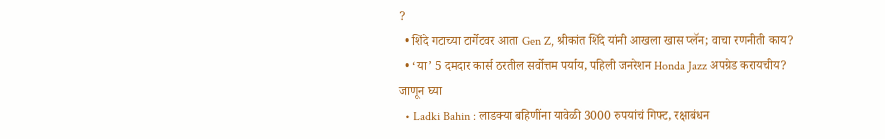?
  • शिंदे गटाच्या टार्गेटवर आता Gen Z, श्रीकांत शिंदे यांनी आखला खास प्लॅन; वाचा रणनीती काय?
  • ‘या’ 5 दमदार कार्स ठरतील सर्वोत्तम पर्याय, पहिली जनरेशन Honda Jazz अपग्रेड करायचीय? जाणून घ्या
  • Ladki Bahin : लाडक्या बहिणींना यावेळी 3000 रुपयांचं गिफ्ट, रक्षाबंधन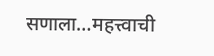सणाला…महत्त्वाची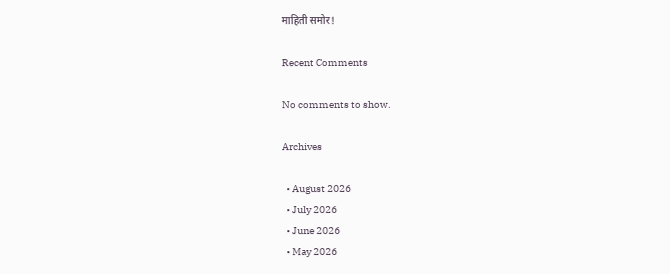माहिती समोर!

Recent Comments

No comments to show.

Archives

  • August 2026
  • July 2026
  • June 2026
  • May 2026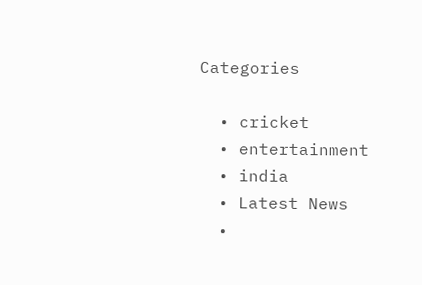Categories

  • cricket
  • entertainment
  • india
  • Latest News
  •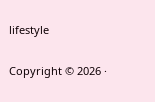lifestyle

Copyright © 2026 ·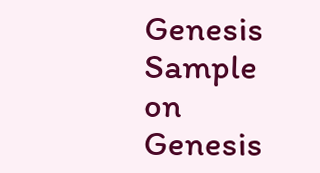Genesis Sample on Genesis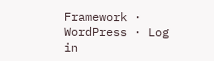Framework · WordPress · Log in